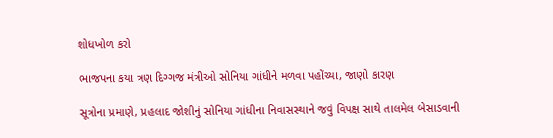શોધખોળ કરો

ભાજપના કયા ત્રણ દિગ્ગજ મંત્રીઓ સોનિયા ગાંધીને મળવા પહોંચ્યા, જાણો કારણ

સૂત્રોના પ્રમાણે, પ્રહલાદ જોશીનું સોનિયા ગાંધીના નિવાસસ્થાને જવું વિપક્ષ સાથે તાલમેલ બેસાડવાની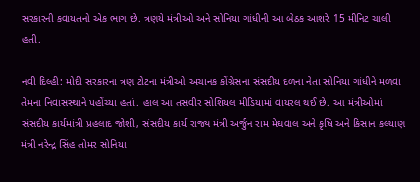સરકારની કવાયતનો એક ભાગ છે. ત્રણયે મંત્રીઓ અને સોનિયા ગાંધીની આ બેઠક આશરે 15 મીનિટ ચાલી હતી.

નવી દિલ્હી: મોદી સરકારના ત્રણ ટોટના મંત્રીઓ અચાનક કોંગ્રેસના સંસદીય દળના નેતા સોનિયા ગાંધીને મળવા તેમના નિવાસસ્થાને પહોંચ્યા હતાં. હાલ આ તસવીર સોશિયલ મીડિયામાં વાયરલ થઈ છે. આ મંત્રીઓમાં સંસદીય કાર્યમાંત્રી પ્રહલાદ જોશી, સંસદીય કાર્ય રાજ્ય મંત્રી અર્જુન રામ મેઘવાલ અને કૃષિ અને કિસાન કલ્યાણ મંત્રી નરેન્દ્ર સિંહ તોમર સોનિયા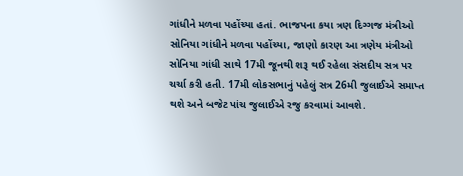ગાંધીને મળવા પહોંચ્યા હતાં. ભાજપના કયા ત્રણ દિગ્ગજ મંત્રીઓ સોનિયા ગાંધીને મળવા પહોંચ્યા, જાણો કારણ આ ત્રણેય મંત્રીઓ સોનિયા ગાંધી સાથે 17મી જૂનથી શરૂ થઈ રહેલા સંસદીય સત્ર પર ચર્ચા કરી હતી. 17મી લોકસભાનું પહેલું સત્ર 26મી જુલાઈએ સમાપ્ત થશે અને બજેટ પાંચ જુલાઈએ રજુ કરવામાં આવશે.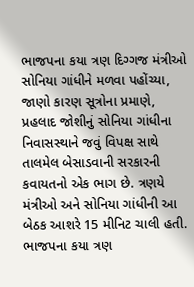ભાજપના કયા ત્રણ દિગ્ગજ મંત્રીઓ સોનિયા ગાંધીને મળવા પહોંચ્યા, જાણો કારણ સૂત્રોના પ્રમાણે, પ્રહલાદ જોશીનું સોનિયા ગાંધીના નિવાસસ્થાને જવું વિપક્ષ સાથે તાલમેલ બેસાડવાની સરકારની કવાયતનો એક ભાગ છે. ત્રણયે મંત્રીઓ અને સોનિયા ગાંધીની આ બેઠક આશરે 15 મીનિટ ચાલી હતી. ભાજપના કયા ત્રણ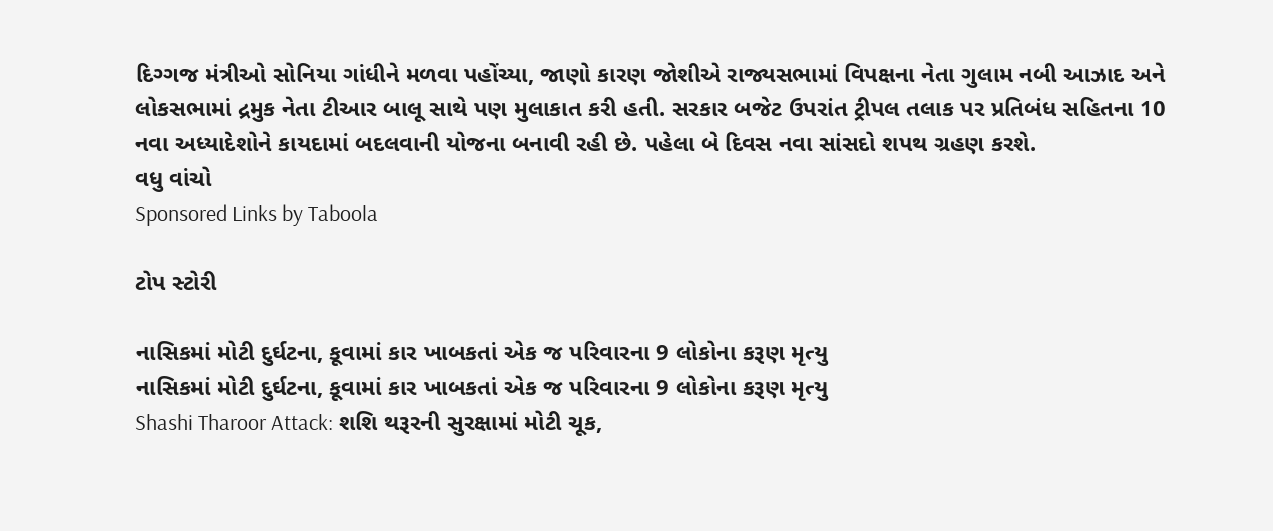દિગ્ગજ મંત્રીઓ સોનિયા ગાંધીને મળવા પહોંચ્યા, જાણો કારણ જોશીએ રાજ્યસભામાં વિપક્ષના નેતા ગુલામ નબી આઝાદ અને લોકસભામાં દ્રમુક નેતા ટીઆર બાલૂ સાથે પણ મુલાકાત કરી હતી. સરકાર બજેટ ઉપરાંત ટ્રીપલ તલાક પર પ્રતિબંધ સહિતના 10 નવા અધ્યાદેશોને કાયદામાં બદલવાની યોજના બનાવી રહી છે. પહેલા બે દિવસ નવા સાંસદો શપથ ગ્રહણ કરશે.
વધુ વાંચો
Sponsored Links by Taboola

ટોપ સ્ટોરી

નાસિકમાં મોટી દુર્ઘટના, કૂવામાં કાર ખાબકતાં એક જ પરિવારના 9 લોકોના કરૂણ મૃત્યુ
નાસિકમાં મોટી દુર્ઘટના, કૂવામાં કાર ખાબકતાં એક જ પરિવારના 9 લોકોના કરૂણ મૃત્યુ
Shashi Tharoor Attack: શશિ થરૂરની સુરક્ષામાં મોટી ચૂક,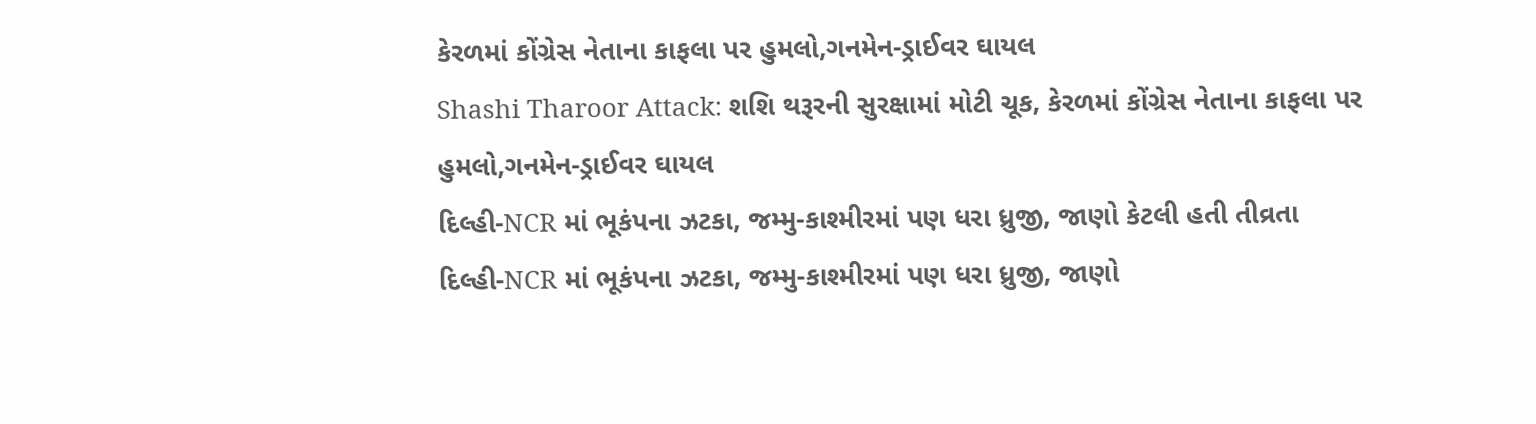કેરળમાં કોંગ્રેસ નેતાના કાફલા પર હુમલો,ગનમેન-ડ્રાઈવર ઘાયલ
Shashi Tharoor Attack: શશિ થરૂરની સુરક્ષામાં મોટી ચૂક, કેરળમાં કોંગ્રેસ નેતાના કાફલા પર હુમલો,ગનમેન-ડ્રાઈવર ઘાયલ
દિલ્હી-NCR માં ભૂકંપના ઝટકા, જમ્મુ-કાશ્મીરમાં પણ ધરા ધ્રુજી, જાણો કેટલી હતી તીવ્રતા
દિલ્હી-NCR માં ભૂકંપના ઝટકા, જમ્મુ-કાશ્મીરમાં પણ ધરા ધ્રુજી, જાણો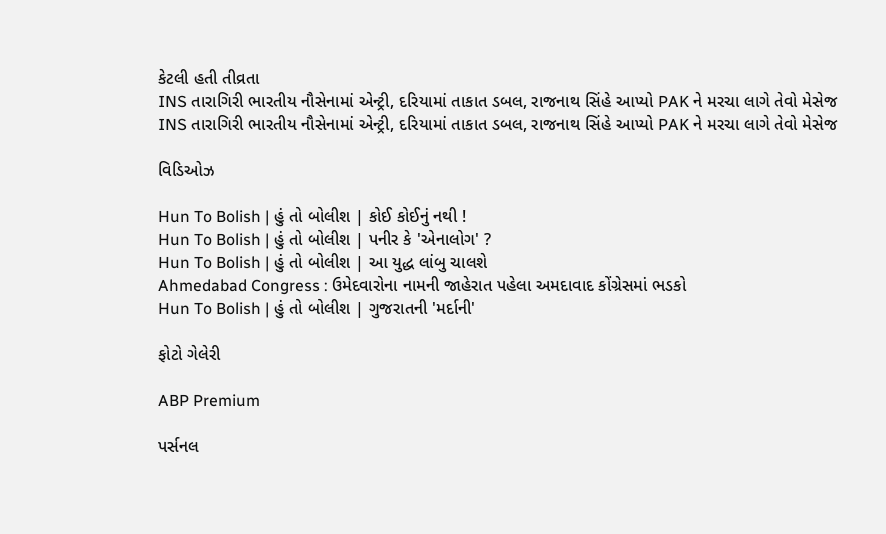કેટલી હતી તીવ્રતા
INS તારાગિરી ભારતીય નૌસેનામાં એન્ટ્રી, દરિયામાં તાકાત ડબલ, રાજનાથ સિંહે આપ્યો PAK ને મરચા લાગે તેવો મેસેજ
INS તારાગિરી ભારતીય નૌસેનામાં એન્ટ્રી, દરિયામાં તાકાત ડબલ, રાજનાથ સિંહે આપ્યો PAK ને મરચા લાગે તેવો મેસેજ

વિડિઓઝ

Hun To Bolish | હું તો બોલીશ | કોઈ કોઈનું નથી !
Hun To Bolish | હું તો બોલીશ | પનીર કે 'એનાલોગ' ?
Hun To Bolish | હું તો બોલીશ | આ યુદ્ધ લાંબુ ચાલશે
Ahmedabad Congress : ઉમેદવારોના નામની જાહેરાત પહેલા અમદાવાદ કોંગ્રેસમાં ભડકો
Hun To Bolish | હું તો બોલીશ | ગુજરાતની 'મર્દાની'

ફોટો ગેલેરી

ABP Premium

પર્સનલ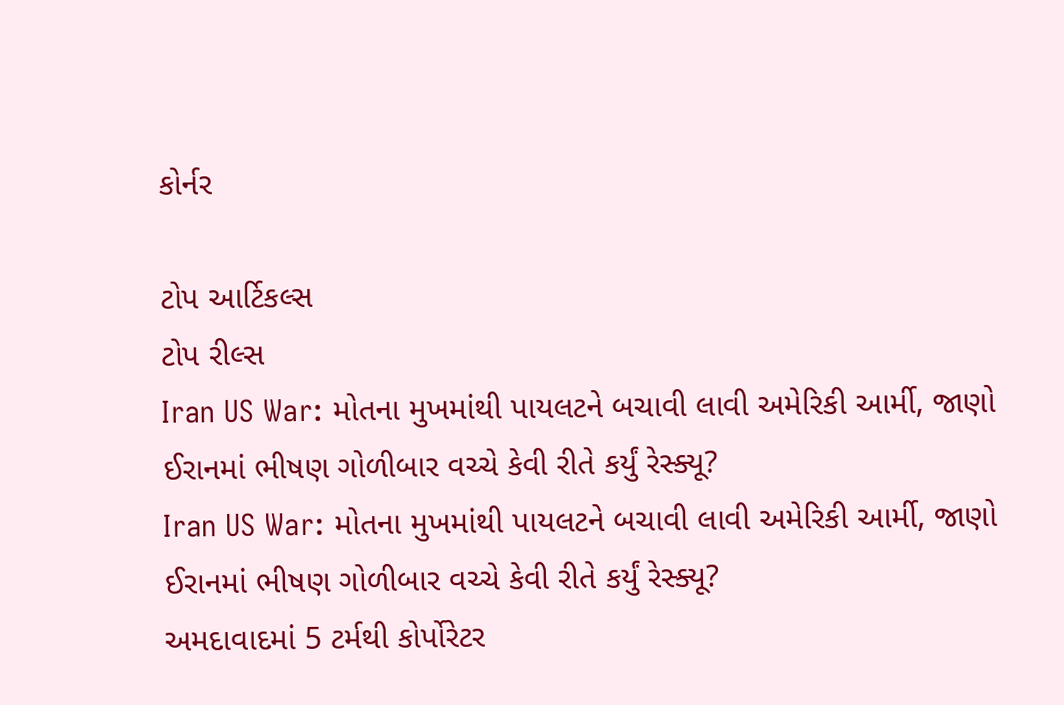કોર્નર

ટોપ આર્ટિકલ્સ
ટોપ રીલ્સ
Iran US War: મોતના મુખમાંથી પાયલટને બચાવી લાવી અમેરિકી આર્મી, જાણો ઈરાનમાં ભીષણ ગોળીબાર વચ્ચે કેવી રીતે કર્યું રેસ્ક્યૂ?
Iran US War: મોતના મુખમાંથી પાયલટને બચાવી લાવી અમેરિકી આર્મી, જાણો ઈરાનમાં ભીષણ ગોળીબાર વચ્ચે કેવી રીતે કર્યું રેસ્ક્યૂ?
અમદાવાદમાં 5 ટર્મથી કોર્પોરેટર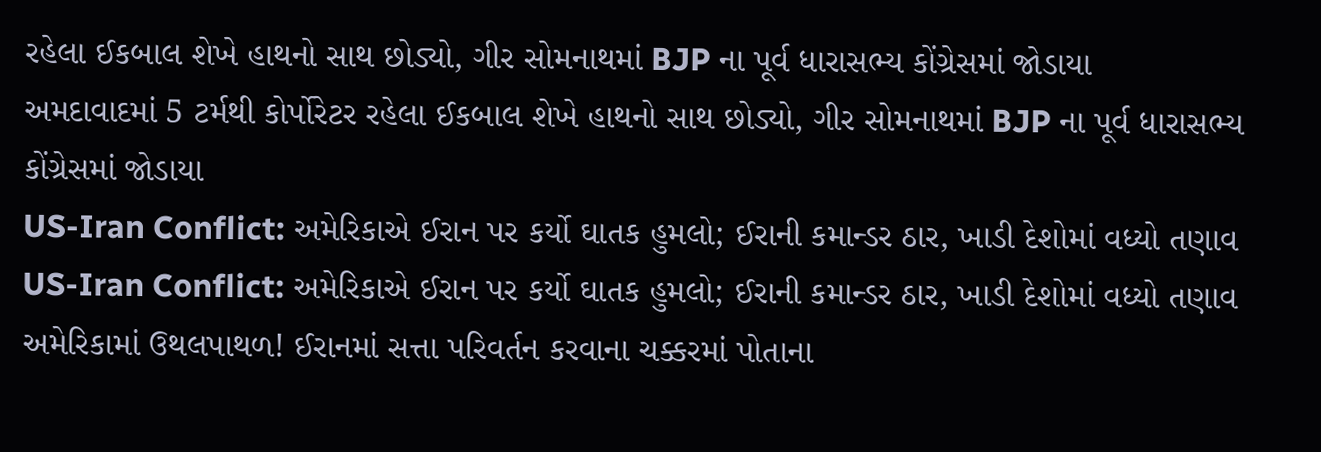રહેલા ઈકબાલ શેખે હાથનો સાથ છોડ્યો, ગીર સોમનાથમાં BJP ના પૂર્વ ધારાસભ્ય કોંગ્રેસમાં જોડાયા
અમદાવાદમાં 5 ટર્મથી કોર્પોરેટર રહેલા ઈકબાલ શેખે હાથનો સાથ છોડ્યો, ગીર સોમનાથમાં BJP ના પૂર્વ ધારાસભ્ય કોંગ્રેસમાં જોડાયા
US-Iran Conflict: અમેરિકાએ ઈરાન પર કર્યો ઘાતક હુમલો; ઈરાની કમાન્ડર ઠાર, ખાડી દેશોમાં વધ્યો તણાવ
US-Iran Conflict: અમેરિકાએ ઈરાન પર કર્યો ઘાતક હુમલો; ઈરાની કમાન્ડર ઠાર, ખાડી દેશોમાં વધ્યો તણાવ
અમેરિકામાં ઉથલપાથળ! ઈરાનમાં સત્તા પરિવર્તન કરવાના ચક્કરમાં પોતાના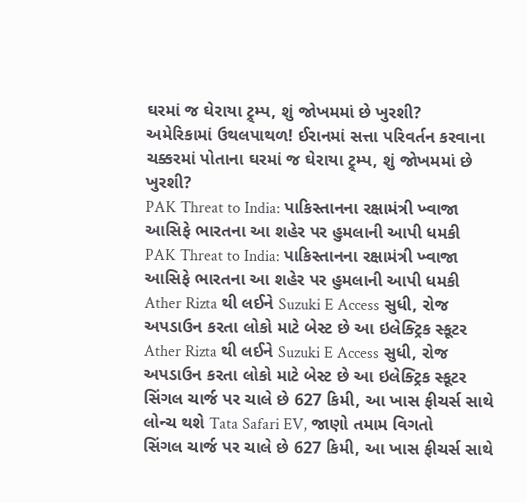ઘરમાં જ ઘેરાયા ટ્ર્મ્પ, શું જોખમમાં છે ખુરશી?
અમેરિકામાં ઉથલપાથળ! ઈરાનમાં સત્તા પરિવર્તન કરવાના ચક્કરમાં પોતાના ઘરમાં જ ઘેરાયા ટ્ર્મ્પ, શું જોખમમાં છે ખુરશી?
PAK Threat to India: પાકિસ્તાનના રક્ષામંત્રી ખ્વાજા આસિફે ભારતના આ શહેર પર હુમલાની આપી ધમકી
PAK Threat to India: પાકિસ્તાનના રક્ષામંત્રી ખ્વાજા આસિફે ભારતના આ શહેર પર હુમલાની આપી ધમકી
Ather Rizta થી લઈને Suzuki E Access સુધી, રોજ અપડાઉન કરતા લોકો માટે બેસ્ટ છે આ ઇલેક્ટ્રિક સ્કૂટર
Ather Rizta થી લઈને Suzuki E Access સુધી, રોજ અપડાઉન કરતા લોકો માટે બેસ્ટ છે આ ઇલેક્ટ્રિક સ્કૂટર
સિંગલ ચાર્જ પર ચાલે છે 627 કિમી, આ ખાસ ફીચર્સ સાથે લોન્ચ થશે Tata Safari EV, જાણો તમામ વિગતો
સિંગલ ચાર્જ પર ચાલે છે 627 કિમી, આ ખાસ ફીચર્સ સાથે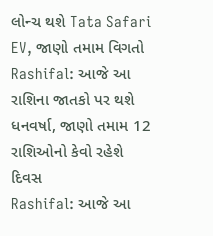લોન્ચ થશે Tata Safari EV, જાણો તમામ વિગતો
Rashifal: આજે આ રાશિના જાતકો પર થશે ધનવર્ષા, જાણો તમામ 12 રાશિઓનો કેવો રહેશે દિવસ
Rashifal: આજે આ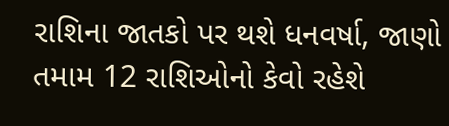રાશિના જાતકો પર થશે ધનવર્ષા, જાણો તમામ 12 રાશિઓનો કેવો રહેશે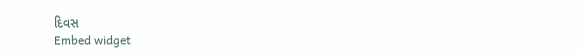દિવસ
Embed widget